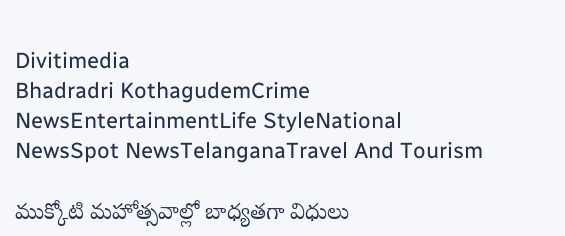Divitimedia
Bhadradri KothagudemCrime NewsEntertainmentLife StyleNational NewsSpot NewsTelanganaTravel And Tourism

ముక్కోటి మహోత్సవాల్లో బాధ్యతగా విధులు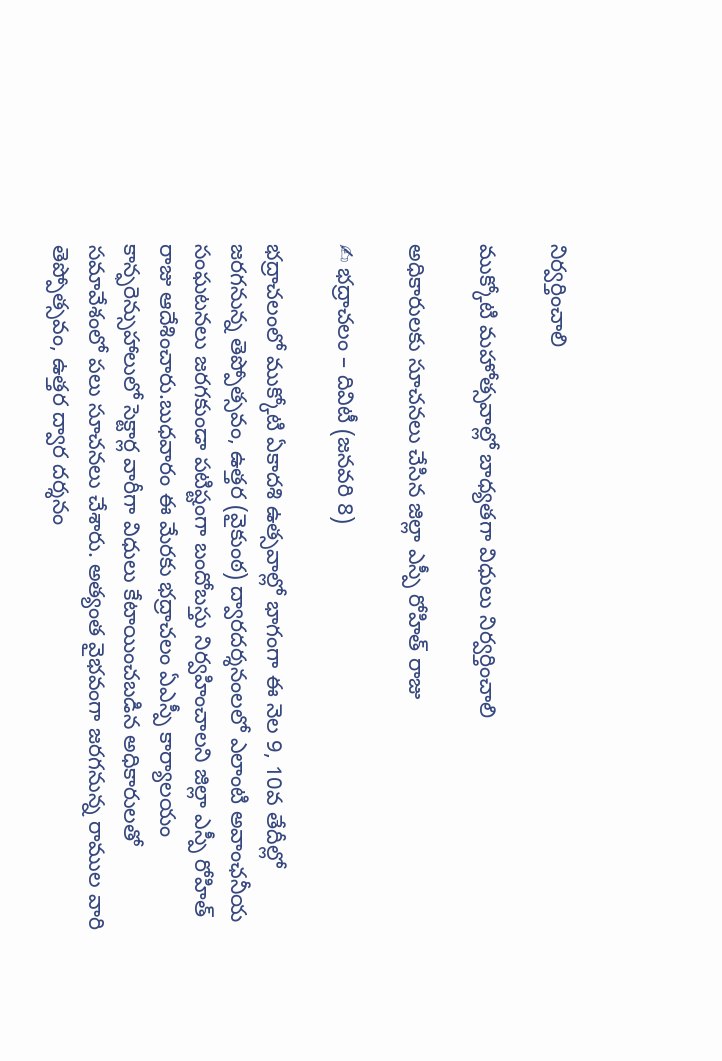నిర్వర్తించాలి

ముక్కోటి మహోత్సవాల్లో బాధ్యతగా విధులు నిర్వర్తించాలి

అధికారులకు సూచనలు చేసిన జిల్లా ఎస్పీ రోహిత్ రాజు

✍ భద్రాచలం – దివిటీ (జనవరి 8)

భద్రాచలంలో ముక్కోటి ఏకాదశి ఉత్సవాల్లో భాగంగా ఈ నెల 9, 10వ తేదీల్లో జరగనున్న తెప్పోత్సవం, ఉత్తర (వైకుంఠ) ద్వారదర్శనంలలో ఎలాంటి అవాంఛనీయ సంఘటనలు జరగకుండా పటిష్టంగా బందోబస్తు నిర్వహించాలని జిల్లా ఎస్పీ రోహిత్ రాజు ఆదేశించారు.బుధవారం ఈ మేరకు భద్రాచలం ఏఎస్పీ కార్యాలయం కాన్ఫరెన్సుహాలులో సెక్టార్ల వారీగా విధులు కేటాయించబడిన అధికారులతో సమావేశంలో పలు సూచనలు చేశారు. అత్యంత వైభవంగా జరగనున్న రాముల వారి తెప్పోత్సవం, ఉత్తర ద్వార దర్శనం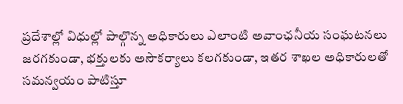ప్రదేశాల్లో విధుల్లో పాల్గొన్న అధికారులు ఎలాంటి అవాంఛనీయ సంఘటనలు జరగకుండా, భక్తులకు అసౌకర్యాలు కలగకుండా, ఇతర శాఖల అధికారులతో సమన్వయం పాటిస్తూ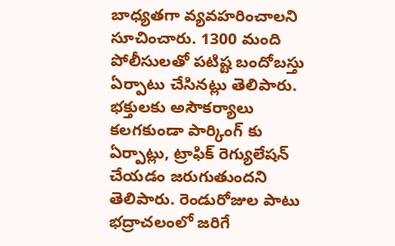బాధ్యతగా వ్యవహరించాలని సూచించారు. 1300 మంది పోలీసులతో పటిష్ట బందోబస్తు ఏర్పాటు చేసినట్లు తెలిపారు. భక్తులకు అసౌకర్యాలు కలగకుండా పార్కింగ్ కు ఏర్పాట్లు, ట్రాఫిక్ రెగ్యులేషన్ చేయడం జరుగుతుందని తెలిపారు. రెండురోజుల పాటు భద్రాచలంలో జరిగే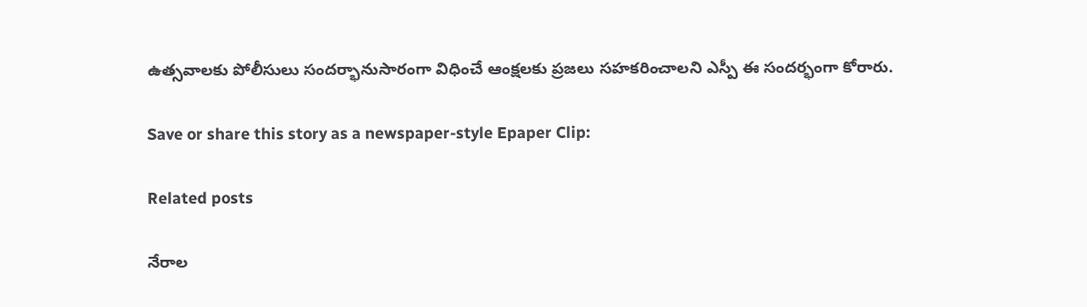ఉత్సవాలకు పోలీసులు సందర్భానుసారంగా విధించే ఆంక్షలకు ప్రజలు సహకరించాలని ఎస్పీ ఈ సందర్భంగా కోరారు.

Save or share this story as a newspaper-style Epaper Clip:

Related posts

నేరాల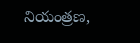నియంత్రణ,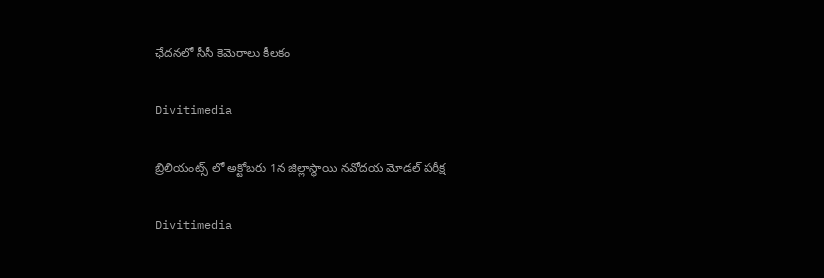ఛేదనలో సీసీ కెమెరాలు కీలకం

Divitimedia

బ్రిలియంట్స్ లో అక్టోబరు 1న జిల్లాస్థాయి నవోదయ మోడల్ పరీక్ష

Divitimedia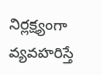నిర్లక్ష్యంగా వ్యవహరిస్తే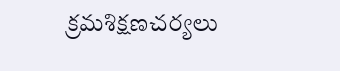క్రమశిక్షణచర్యలు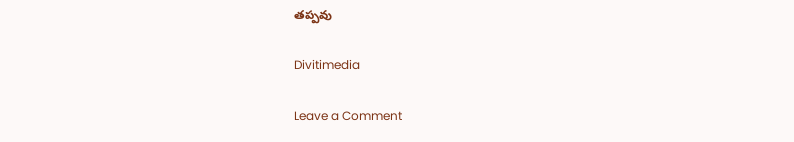తప్పవు

Divitimedia

Leave a Comment